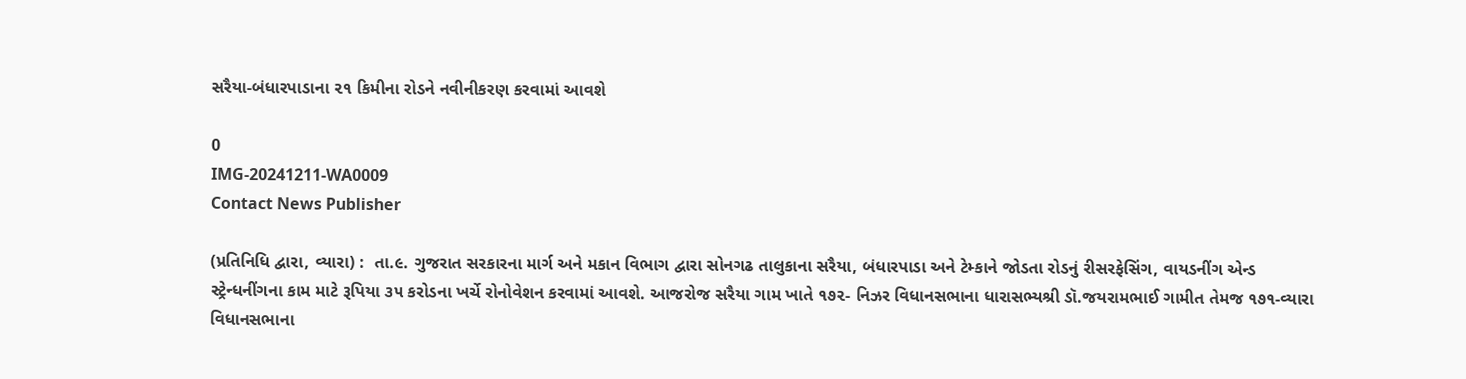સરૈયા-બંધારપાડાના ૨૧ કિમીના રોડને નવીનીકરણ કરવામાં આવશે

0
IMG-20241211-WA0009
Contact News Publisher

(પ્રતિનિધિ દ્વારા, વ્યારા) :  તા.૯. ગુજરાત સરકારના માર્ગ અને મકાન વિભાગ દ્વારા સોનગઢ તાલુકાના સરૈયા, બંધારપાડા અને ટેમ્કાને જોડતા રોડનું રીસરફેસિંગ, વાયડનીંગ એન્ડ સ્ટ્રેન્ધનીંગના કામ માટે રૂપિયા ૩૫ કરોડના ખર્ચે રોનોવેશન કરવામાં આવશે. આજરોજ સરૈયા ગામ ખાતે ૧૭૨- નિઝર વિધાનસભાના ધારાસભ્યશ્રી ડૉ.જયરામભાઈ ગામીત તેમજ ૧૭૧-વ્યારા વિધાનસભાના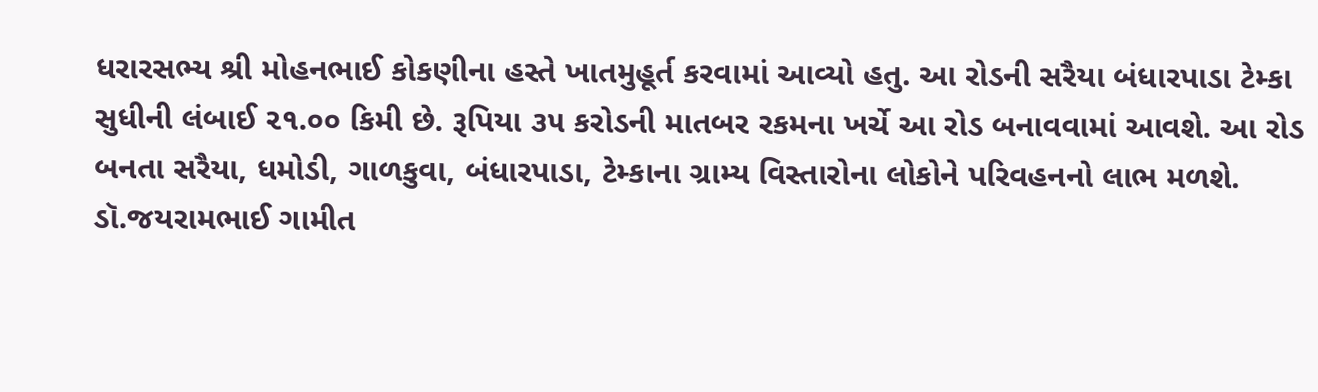ધરારસભ્ય શ્રી મોહનભાઈ કોકણીના હસ્તે ખાતમુહૂર્ત કરવામાં આવ્યો હતુ. આ રોડની સરૈયા બંધારપાડા ટેમ્કા સુધીની લંબાઈ ૨૧.૦૦ કિમી છે. રૂપિયા ૩૫ કરોડની માતબર રકમના ખર્ચે આ રોડ બનાવવામાં આવશે. આ રોડ બનતા સરૈયા, ધમોડી, ગાળકુવા, બંધારપાડા, ટેમ્કાના ગ્રામ્ય વિસ્તારોના લોકોને પરિવહનનો લાભ મળશે. ડૉ.જયરામભાઈ ગામીત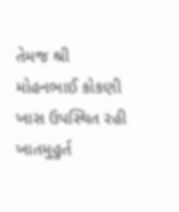તેમજ શ્રી મોહનભાઈ કોકણી ખાસ ઉપસ્થિત રહી ખાતમુહુર્ત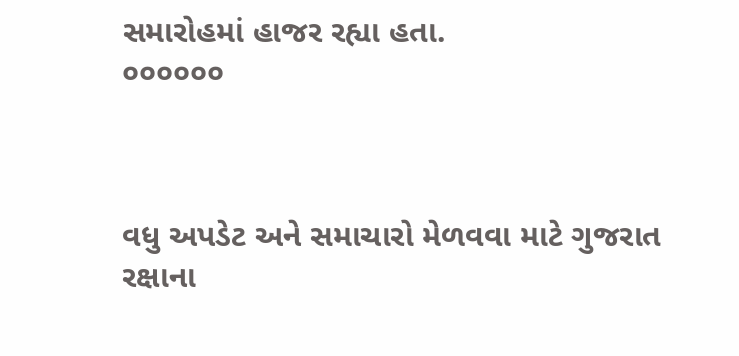સમારોહમાં હાજર રહ્યા હતા.
૦૦૦૦૦૦



વધુ અપડેટ અને સમાચારો મેળવવા માટે ગુજરાત રક્ષાના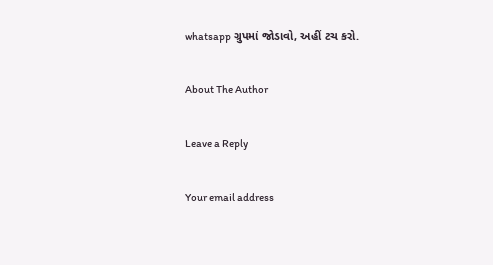whatsapp ગ્રુપમાં જોડાવો, અહીં ટચ કરો.

About The Author

Leave a Reply

Your email address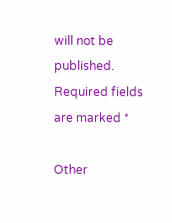will not be published. Required fields are marked *

Other